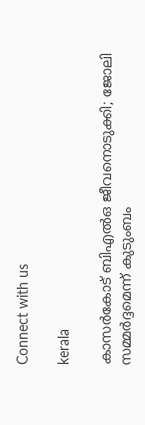Connect with us

kerala

കാസര്‍കോട് ബിഎല്‍ഒ ജീവനൊടുക്കി; ജോലി സമ്മര്‍ദ്ദമെന്ന് കുടുംബം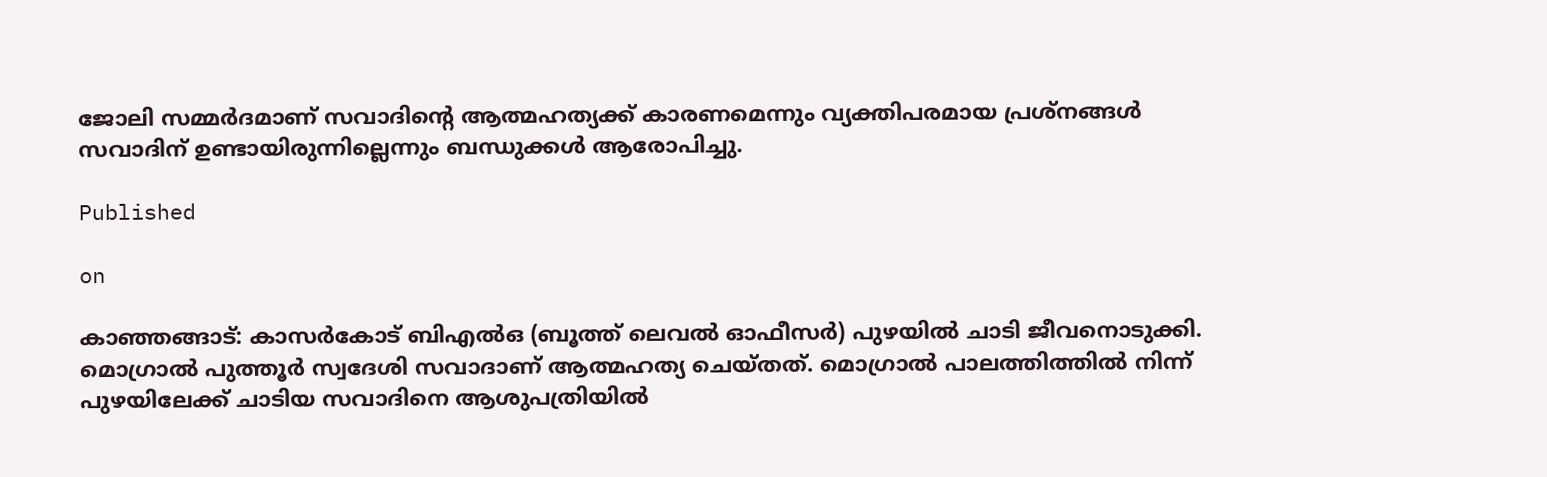ജോലി സമ്മര്‍ദമാണ് സവാദിന്റെ ആത്മഹത്യക്ക് കാരണമെന്നും വ്യക്തിപരമായ പ്രശ്നങ്ങള്‍ സവാദിന് ഉണ്ടായിരുന്നില്ലെന്നും ബന്ധുക്കള്‍ ആരോപിച്ചു.

Published

on

കാഞ്ഞങ്ങാട്: കാസര്‍കോട് ബിഎല്‍ഒ (ബൂത്ത് ലെവല്‍ ഓഫീസര്‍) പുഴയില്‍ ചാടി ജീവനൊടുക്കി. മൊഗ്രാല്‍ പുത്തൂര്‍ സ്വദേശി സവാദാണ് ആത്മഹത്യ ചെയ്തത്. മൊഗ്രാല്‍ പാലത്തിത്തില്‍ നിന്ന് പുഴയിലേക്ക് ചാടിയ സവാദിനെ ആശുപത്രിയില്‍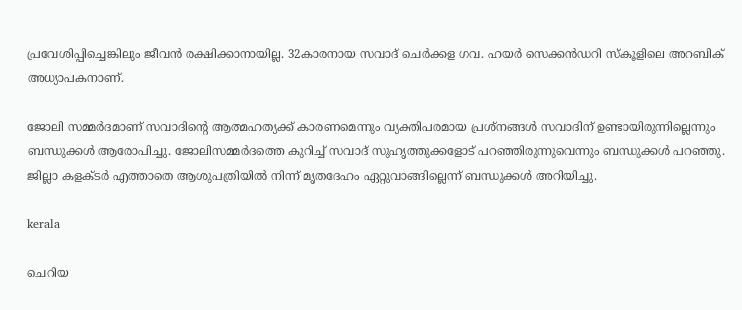പ്രവേശിപ്പിച്ചെങ്കിലും ജീവന്‍ രക്ഷിക്കാനായില്ല. 32കാരനായ സവാദ് ചെര്‍ക്കള ഗവ. ഹയര്‍ സെക്കന്‍ഡറി സ്‌കൂളിലെ അറബിക് അധ്യാപകനാണ്.

ജോലി സമ്മര്‍ദമാണ് സവാദിന്റെ ആത്മഹത്യക്ക് കാരണമെന്നും വ്യക്തിപരമായ പ്രശ്നങ്ങള്‍ സവാദിന് ഉണ്ടായിരുന്നില്ലെന്നും ബന്ധുക്കള്‍ ആരോപിച്ചു. ജോലിസമ്മര്‍ദത്തെ കുറിച്ച് സവാദ് സുഹൃത്തുക്കളോട് പറഞ്ഞിരുന്നുവെന്നും ബന്ധുക്കള്‍ പറഞ്ഞു. ജില്ലാ കളക്ടര്‍ എത്താതെ ആശുപത്രിയില്‍ നിന്ന് മൃതദേഹം ഏറ്റുവാങ്ങില്ലെന്ന് ബന്ധുക്കള്‍ അറിയിച്ചു.

kerala

ചെറിയ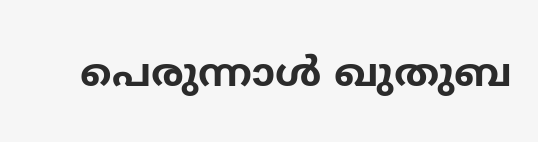പെരുന്നാൾ ഖുതുബ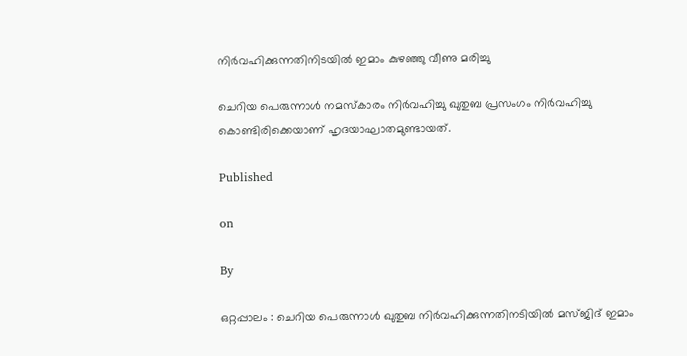നിർവഹിക്കുന്നതിനിടയിൽ ഇമാം കുഴഞ്ഞു വീണു മരിച്ചു

ചെറിയ പെരുന്നാള്‍ നമസ്‌കാരം നിര്‍വഹിച്ചു ഖുതുബ പ്രസംഗം നിര്‍വഹിച്ചു കൊണ്ടിരിക്കെയാണ് ഹൃദയാഘാതമുണ്ടായത്.

Published

on

By

ഒറ്റപ്പാലം : ചെറിയ പെരുന്നാള്‍ ഖുതുബ നിര്‍വഹിക്കുന്നതിനടിയില്‍ മസ്ജിദ് ഇമാം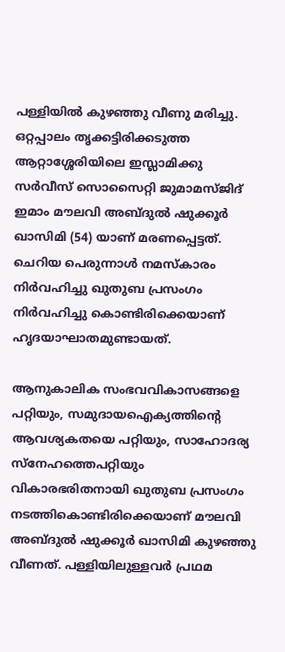പള്ളിയില്‍ കുഴഞ്ഞു വീണു മരിച്ചു.
ഒറ്റപ്പാലം തൃക്കട്ടിരിക്കടുത്ത ആറ്റാശ്ശേരിയിലെ ഇസ്ലാമിക്കു സര്‍വീസ് സൊസൈറ്റി ജുമാമസ്ജിദ് ഇമാം മൗലവി അബ്ദുല്‍ ഷുക്കൂര്‍ ഖാസിമി (54) യാണ് മരണപ്പെട്ടത്. ചെറിയ പെരുന്നാള്‍ നമസ്‌കാരം നിര്‍വഹിച്ചു ഖുതുബ പ്രസംഗം നിര്‍വഹിച്ചു കൊണ്ടിരിക്കെയാണ് ഹൃദയാഘാതമുണ്ടായത്.

ആനുകാലിക സംഭവവികാസങ്ങളെ പറ്റിയും, സമുദായഐക്യത്തിന്റെ ആവശ്യകതയെ പറ്റിയും, സാഹോദര്യ സ്‌നേഹത്തെപറ്റിയും വികാരഭരിതനായി ഖുതുബ പ്രസംഗം നടത്തികൊണ്ടിരിക്കെയാണ് മൗലവി അബ്ദുല്‍ ഷുക്കൂര്‍ ഖാസിമി കുഴഞ്ഞു വീണത്. പള്ളിയിലുള്ളവര്‍ പ്രഥമ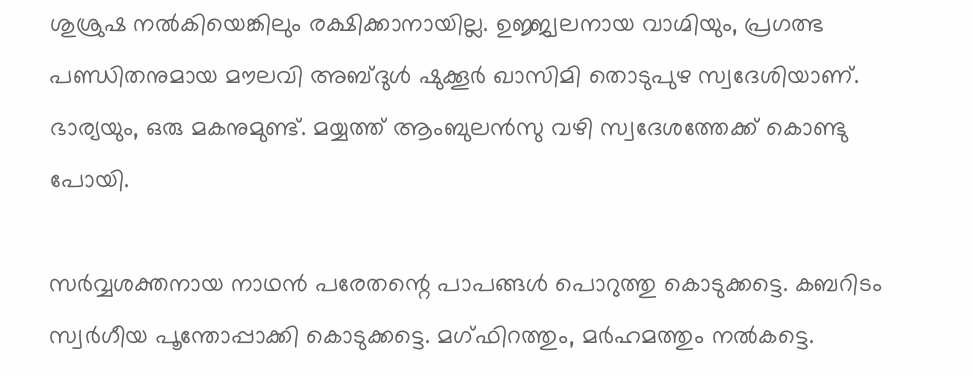ശുശ്രുഷ നല്‍കിയെങ്കിലും രക്ഷിക്കാനായില്ല. ഉജ്ജ്വലനായ വാഗ്മിയും, പ്രഗത്ഭ പണ്ഡിതനുമായ മൗലവി അബ്ദുള്‍ ഷുക്കൂര്‍ ഖാസിമി തൊടുപുഴ സ്വദേശിയാണ്. ഭാര്യയും, ഒരു മകനുമുണ്ട്. മയ്യത്ത് ആംബുലന്‍സു വഴി സ്വദേശത്തേക്ക് കൊണ്ടു പോയി.

സര്‍വ്വശക്തനായ നാഥന്‍ പരേതന്റെ പാപങ്ങള്‍ പൊറുത്തു കൊടുക്കട്ടെ. കബറിടം സ്വര്‍ഗീയ പൂന്തോപ്പാക്കി കൊടുക്കട്ടെ. മഗ്ഫിറത്തും, മര്‍ഹമത്തും നല്‍കട്ടെ.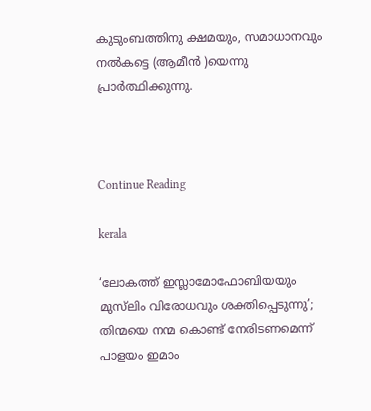കുടുംബത്തിനു ക്ഷമയും, സമാധാനവും നല്‍കട്ടെ (ആമീന്‍ )യെന്നു പ്രാര്‍ത്ഥിക്കുന്നു.



Continue Reading

kerala

‘ലോകത്ത് ഇസ്ലാമോഫോബിയയും മുസ്‌ലിം വിരോധവും ശക്തിപ്പെടുന്നു’; തിന്മയെ നന്മ കൊണ്ട് നേരിടണമെന്ന് പാളയം ഇമാം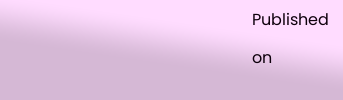Published

on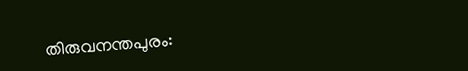തിരുവനന്തപുരം: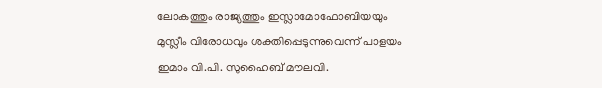ലോകത്തും രാജ്യത്തും ഇസ്ലാമോഫോബിയയും മുസ്ലീം വിരോധവും ശക്തിപ്പെടുന്നുവെന്ന് പാളയം ഇമാം വി.പി. സുഹൈബ് മൗലവി.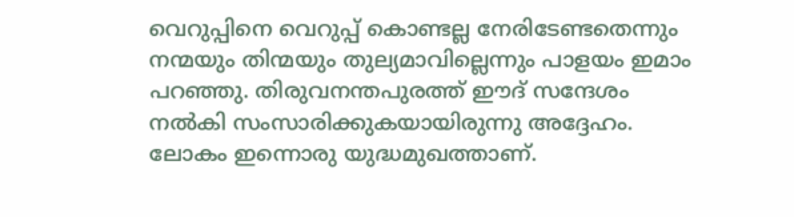വെറുപ്പിനെ വെറുപ്പ് കൊണ്ടല്ല നേരിടേണ്ടതെന്നും നന്മയും തിന്മയും തുല്യമാവില്ലെന്നും പാളയം ഇമാം പറഞ്ഞു. തിരുവനന്തപുരത്ത് ഈദ് സന്ദേശം നൽകി സംസാരിക്കുകയായിരുന്നു അദ്ദേഹം. ലോകം ഇന്നൊരു യുദ്ധമുഖത്താണ്.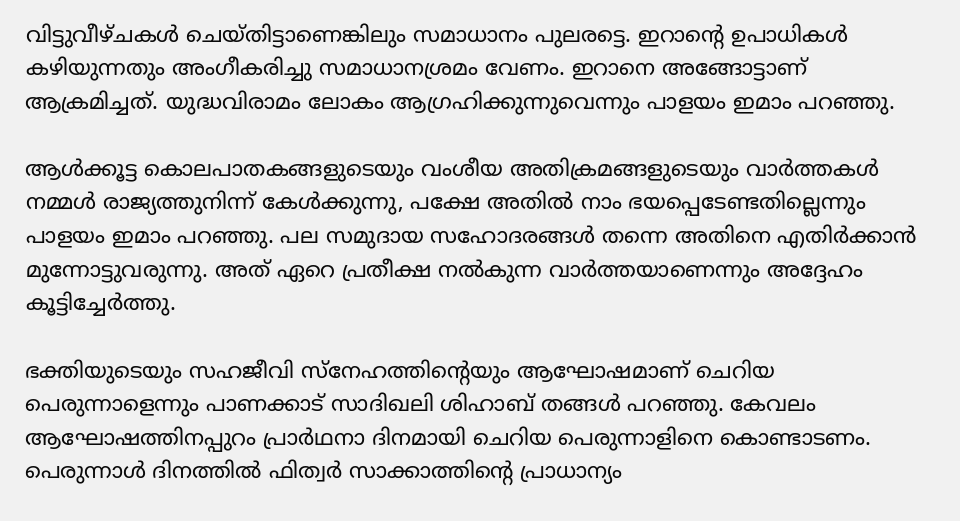വിട്ടുവീഴ്ചകൾ ചെയ്തിട്ടാണെങ്കിലും സമാധാനം പുലരട്ടെ. ഇറാന്റെ ഉപാധികൾ കഴിയുന്നതും അംഗീകരിച്ചു സമാധാനശ്രമം വേണം. ഇറാനെ അങ്ങോട്ടാണ് ആക്രമിച്ചത്. യുദ്ധവിരാമം ലോകം ആഗ്രഹിക്കുന്നുവെന്നും പാളയം ഇമാം പറഞ്ഞു.

ആൾക്കൂട്ട കൊലപാതകങ്ങളുടെയും വംശീയ അതിക്രമങ്ങളുടെയും വാർത്തകൾ നമ്മൾ രാജ്യത്തുനിന്ന് കേൾക്കുന്നു, പക്ഷേ അതിൽ നാം ഭയപ്പെടേണ്ടതില്ലെന്നും പാളയം ഇമാം പറഞ്ഞു. പല സമുദായ സഹോദരങ്ങൾ തന്നെ അതിനെ എതിർക്കാൻ മുന്നോട്ടുവരുന്നു. അത് ഏറെ പ്രതീക്ഷ നൽകുന്ന വാർത്തയാണെന്നും അദ്ദേഹം കൂട്ടിച്ചേർത്തു.

ഭക്തിയുടെയും സഹജീവി സ്നേഹത്തിന്റെയും ആഘോഷമാണ് ചെറിയ പെരുന്നാളെന്നും പാണക്കാട് സാദിഖലി ശിഹാബ് തങ്ങൾ പറഞ്ഞു. കേവലം ആഘോഷത്തിനപ്പുറം പ്രാർഥനാ ദിനമായി ചെറിയ പെരുന്നാളിനെ കൊണ്ടാടണം. പെരുന്നാൾ ദിനത്തിൽ ഫിത്വർ സാക്കാത്തിന്റെ പ്രാധാന്യം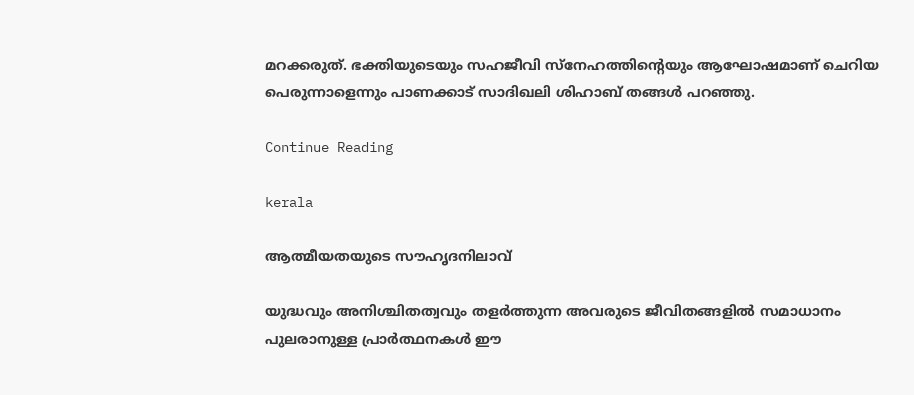മറക്കരുത്. ഭക്തിയുടെയും സഹജീവി സ്നേഹത്തിന്റെയും ആഘോഷമാണ് ചെറിയ പെരുന്നാളെന്നും പാണക്കാട് സാദിഖലി ശിഹാബ് തങ്ങൾ പറഞ്ഞു.

Continue Reading

kerala

ആത്മീയതയുടെ സൗഹൃദനിലാവ്

യുദ്ധവും അനിശ്ചിതത്വവും തളര്‍ത്തുന്ന അവരുടെ ജീവിതങ്ങളില്‍ സമാധാനം പുലരാനുള്ള പ്രാര്‍ത്ഥനകള്‍ ഈ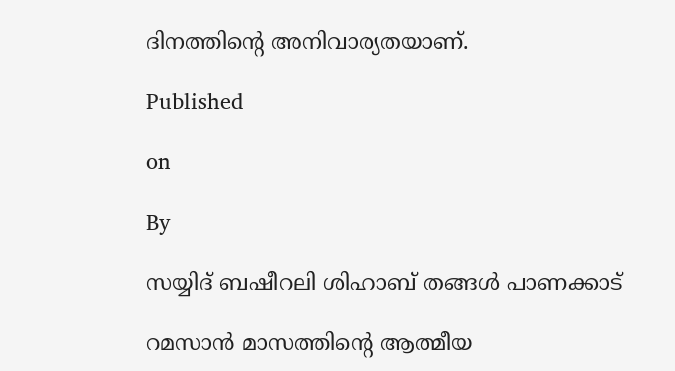ദിനത്തിന്റെ അനിവാര്യതയാണ്.

Published

on

By

സയ്യിദ് ബഷീറലി ശിഹാബ് തങ്ങള്‍ പാണക്കാട്

റമസാന്‍ മാസത്തിന്റെ ആത്മീയ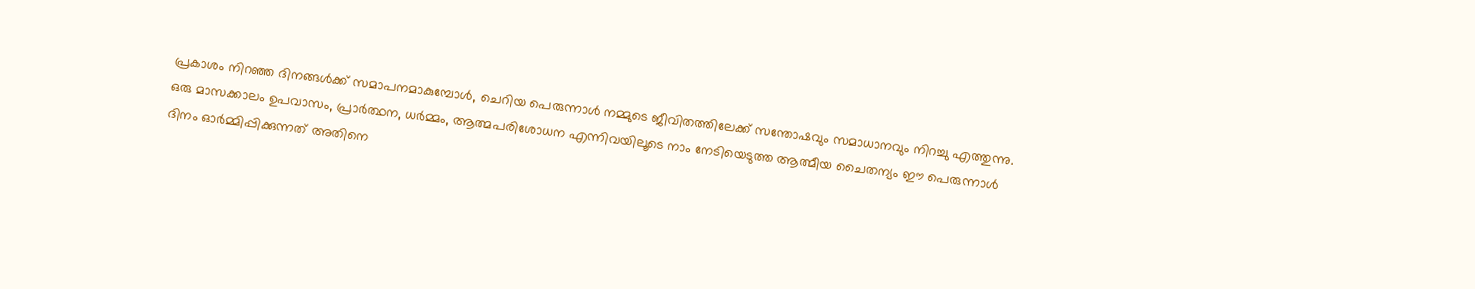പ്രകാശം നിറഞ്ഞ ദിനങ്ങള്‍ക്ക് സമാപനമാകുമ്പോള്‍, ചെറിയ പെരുന്നാള്‍ നമ്മുടെ ജീവിതത്തിലേക്ക് സന്തോഷവും സമാധാനവും നിറച്ചു എത്തുന്നു. ഒരു മാസക്കാലം ഉപവാസം, പ്രാര്‍ത്ഥന, ധര്‍മ്മം, ആത്മപരിശോധന എന്നിവയിലൂടെ നാം നേടിയെടുത്ത ആത്മീയ ചൈതന്യം ഈ പെരുന്നാള്‍ ദിനം ഓര്‍മ്മിപ്പിക്കുന്നത് അതിനെ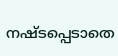നഷ്ടപ്പെടാതെ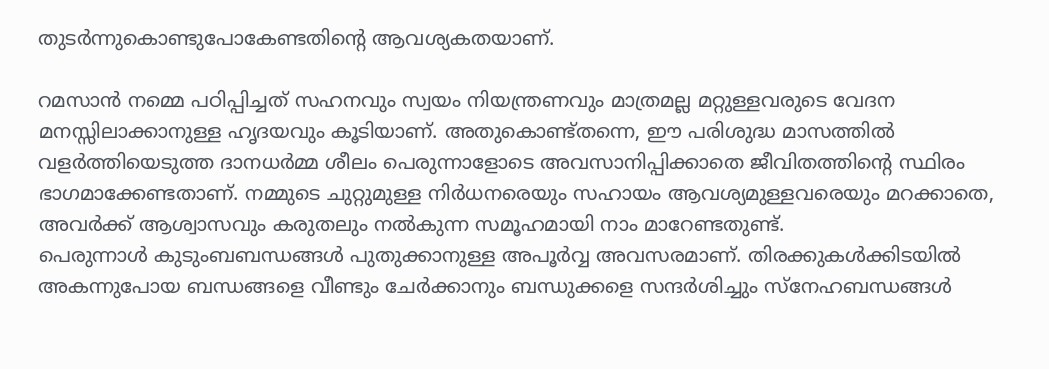തുടര്‍ന്നുകൊണ്ടുപോകേണ്ടതിന്റെ ആവശ്യകതയാണ്.

റമസാന്‍ നമ്മെ പഠിപ്പിച്ചത് സഹനവും സ്വയം നിയന്ത്രണവും മാത്രമല്ല മറ്റുള്ളവരുടെ വേദന മനസ്സിലാക്കാനുള്ള ഹൃദയവും കൂടിയാണ്. അതുകൊണ്ട്തന്നെ, ഈ പരിശുദ്ധ മാസത്തില്‍ വളര്‍ത്തിയെടുത്ത ദാനധര്‍മ്മ ശീലം പെരുന്നാളോടെ അവസാനിപ്പിക്കാതെ ജീവിതത്തിന്റെ സ്ഥിരം ഭാഗമാക്കേണ്ടതാണ്. നമ്മുടെ ചുറ്റുമുള്ള നിര്‍ധനരെയും സഹായം ആവശ്യമുള്ളവരെയും മറക്കാതെ, അവര്‍ക്ക് ആശ്വാസവും കരുതലും നല്‍കുന്ന സമൂഹമായി നാം മാറേണ്ടതുണ്ട്.
പെരുന്നാള്‍ കുടുംബബന്ധങ്ങള്‍ പുതുക്കാനുള്ള അപൂര്‍വ്വ അവസരമാണ്. തിരക്കുകള്‍ക്കിടയില്‍ അകന്നുപോയ ബന്ധങ്ങളെ വീണ്ടും ചേര്‍ക്കാനും ബന്ധുക്കളെ സന്ദര്‍ശിച്ചും സ്‌നേഹബന്ധങ്ങള്‍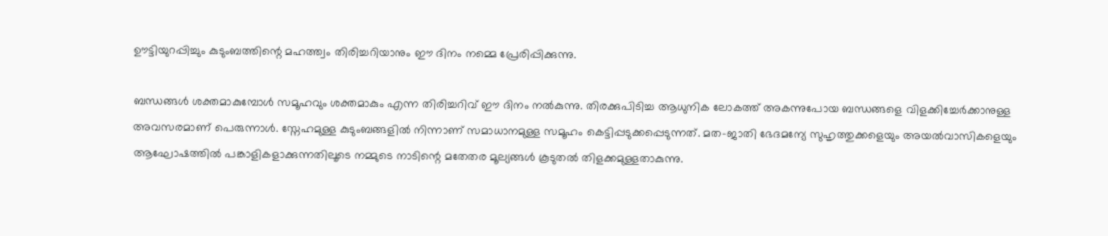ഊട്ടിയുറപ്പിച്ചും കുടുംബത്തിന്റെ മഹത്ത്വം തിരിച്ചറിയാനും ഈ ദിനം നമ്മെ പ്രേരിപ്പിക്കുന്നു.

ബന്ധങ്ങള്‍ ശക്തമാകുമ്പോള്‍ സമൂഹവും ശക്തമാകും എന്ന തിരിച്ചറിവ് ഈ ദിനം നല്‍കുന്നു. തിരക്കുപിടിച്ച ആധുനിക ലോകത്ത് അകന്നുപോയ ബന്ധങ്ങളെ വിളക്കിച്ചേര്‍ക്കാനുള്ള അവസരമാണ് പെരുന്നാള്‍. സ്നേഹമുള്ള കുടുംബങ്ങളില്‍ നിന്നാണ് സമാധാനമുള്ള സമൂഹം കെട്ടിപ്പടുക്കപ്പെടുന്നത്. മത-ജാതി ഭേദമന്യേ സുഹൃത്തുക്കളെയും അയല്‍വാസികളെയും ആഘോഷത്തില്‍ പങ്കാളികളാക്കുന്നതിലൂടെ നമ്മുടെ നാടിന്റെ മതേതര മൂല്യങ്ങള്‍ കൂടുതല്‍ തിളക്കമുള്ളതാകുന്നു.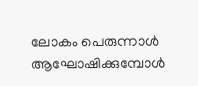ലോകം പെരുന്നാള്‍ ആഘോഷിക്കുമ്പോള്‍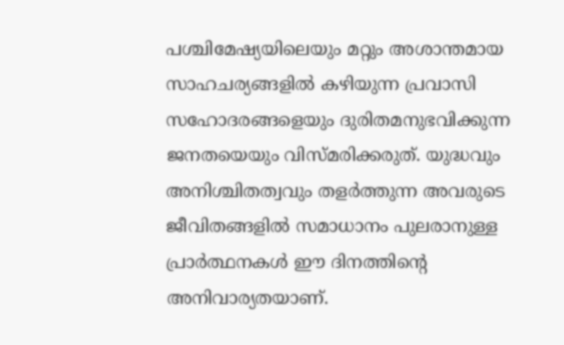പശ്ചിമേഷ്യയിലെയും മറ്റും അശാന്തമായ സാഹചര്യങ്ങളില്‍ കഴിയുന്ന പ്രവാസി സഹോദരങ്ങളെയും ദുരിതമനുഭവിക്കുന്ന ജനതയെയും വിസ്മരിക്കരുത്. യുദ്ധവും അനിശ്ചിതത്വവും തളര്‍ത്തുന്ന അവരുടെ ജീവിതങ്ങളില്‍ സമാധാനം പുലരാനുള്ള പ്രാര്‍ത്ഥനകള്‍ ഈ ദിനത്തിന്റെ അനിവാര്യതയാണ്.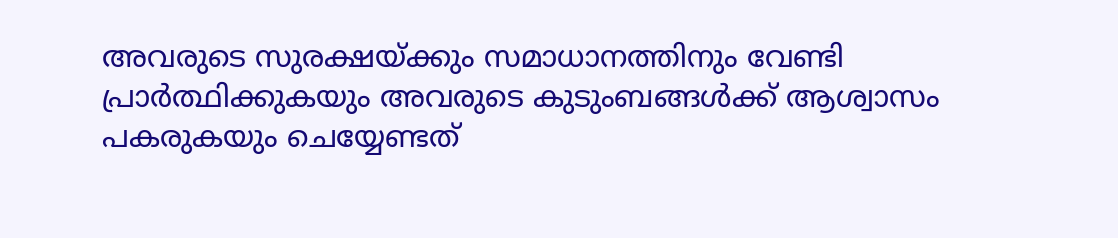അവരുടെ സുരക്ഷയ്ക്കും സമാധാനത്തിനും വേണ്ടി പ്രാര്‍ത്ഥിക്കുകയും അവരുടെ കുടുംബങ്ങള്‍ക്ക് ആശ്വാസം പകരുകയും ചെയ്യേണ്ടത്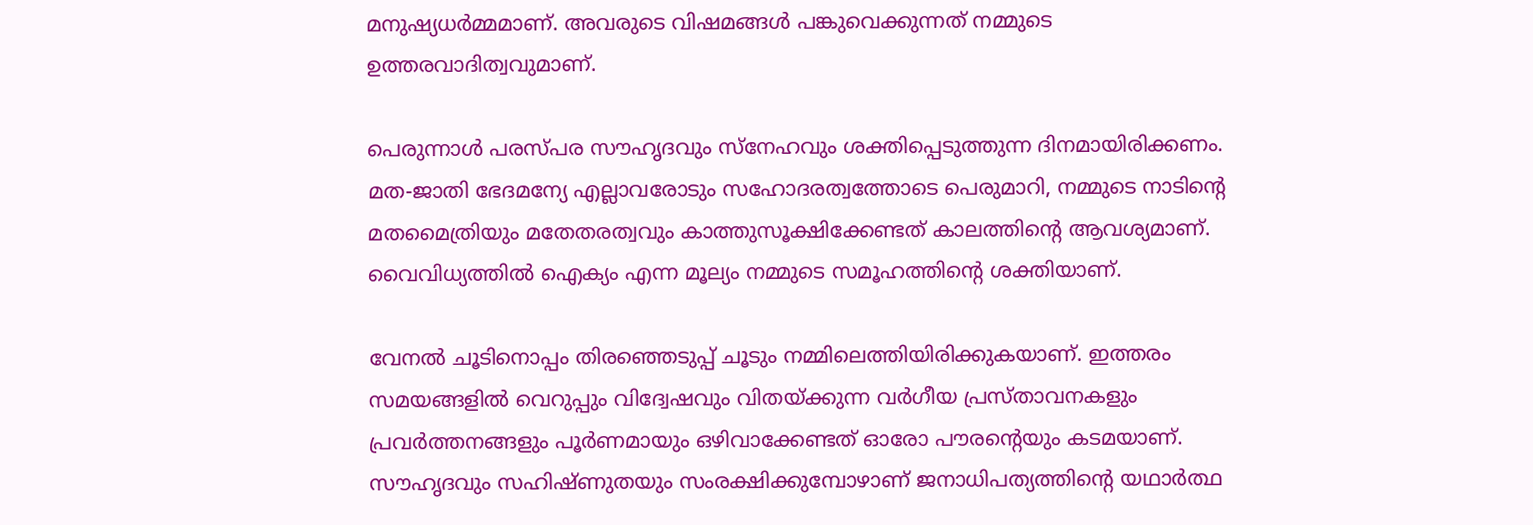മനുഷ്യധര്‍മ്മമാണ്. അവരുടെ വിഷമങ്ങള്‍ പങ്കുവെക്കുന്നത് നമ്മുടെ ഉത്തരവാദിത്വവുമാണ്.

പെരുന്നാള്‍ പരസ്പര സൗഹൃദവും സ്‌നേഹവും ശക്തിപ്പെടുത്തുന്ന ദിനമായിരിക്കണം. മത-ജാതി ഭേദമന്യേ എല്ലാവരോടും സഹോദരത്വത്തോടെ പെരുമാറി, നമ്മുടെ നാടിന്റെ മതമൈത്രിയും മതേതരത്വവും കാത്തുസൂക്ഷിക്കേണ്ടത് കാലത്തിന്റെ ആവശ്യമാണ്. വൈവിധ്യത്തില്‍ ഐക്യം എന്ന മൂല്യം നമ്മുടെ സമൂഹത്തിന്റെ ശക്തിയാണ്.

വേനല്‍ ചൂടിനൊപ്പം തിരഞ്ഞെടുപ്പ് ചൂടും നമ്മിലെത്തിയിരിക്കുകയാണ്. ഇത്തരം സമയങ്ങളില്‍ വെറുപ്പും വിദ്വേഷവും വിതയ്ക്കുന്ന വര്‍ഗീയ പ്രസ്താവനകളും പ്രവര്‍ത്തനങ്ങളും പൂര്‍ണമായും ഒഴിവാക്കേണ്ടത് ഓരോ പൗരന്റെയും കടമയാണ്. സൗഹൃദവും സഹിഷ്ണുതയും സംരക്ഷിക്കുമ്പോഴാണ് ജനാധിപത്യത്തിന്റെ യഥാര്‍ത്ഥ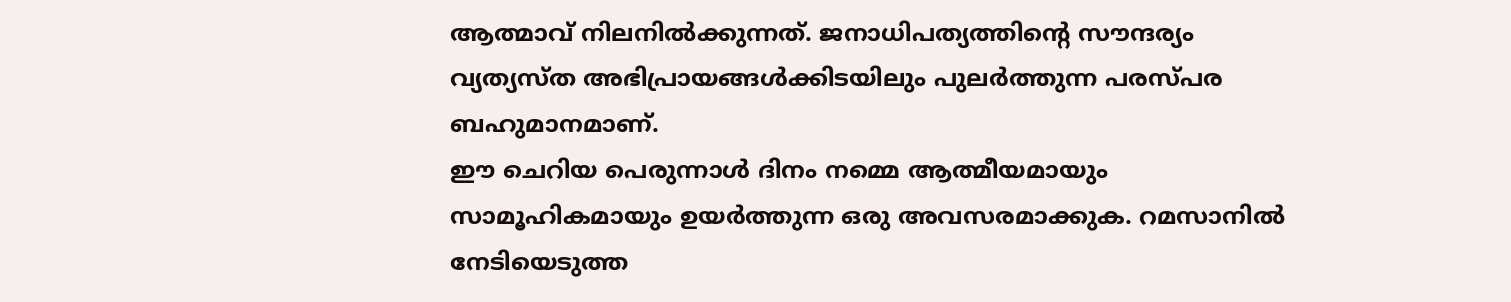ആത്മാവ് നിലനില്‍ക്കുന്നത്. ജനാധിപത്യത്തിന്റെ സൗന്ദര്യം വ്യത്യസ്ത അഭിപ്രായങ്ങള്‍ക്കിടയിലും പുലര്‍ത്തുന്ന പരസ്പര ബഹുമാനമാണ്.
ഈ ചെറിയ പെരുന്നാള്‍ ദിനം നമ്മെ ആത്മീയമായും സാമൂഹികമായും ഉയര്‍ത്തുന്ന ഒരു അവസരമാക്കുക. റമസാനില്‍ നേടിയെടുത്ത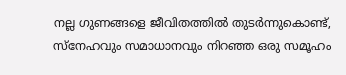നല്ല ഗുണങ്ങളെ ജീവിതത്തില്‍ തുടര്‍ന്നുകൊണ്ട്, സ്‌നേഹവും സമാധാനവും നിറഞ്ഞ ഒരു സമൂഹം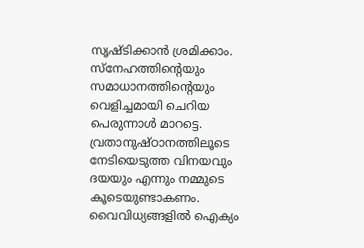സൃഷ്ടിക്കാന്‍ ശ്രമിക്കാം. സ്നേഹത്തിന്റെയും സമാധാനത്തിന്റെയും വെളിച്ചമായി ചെറിയ പെരുന്നാള്‍ മാറട്ടെ. വ്രതാനുഷ്ഠാനത്തിലൂടെ നേടിയെടുത്ത വിനയവും ദയയും എന്നും നമ്മുടെ കൂടെയുണ്ടാകണം. വൈവിധ്യങ്ങളില്‍ ഐക്യം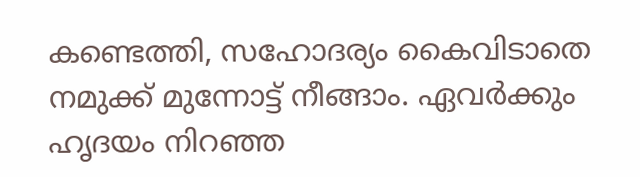കണ്ടെത്തി, സഹോദര്യം കൈവിടാതെ നമുക്ക് മുന്നോട്ട് നീങ്ങാം. ഏവര്‍ക്കും ഹൃദയം നിറഞ്ഞ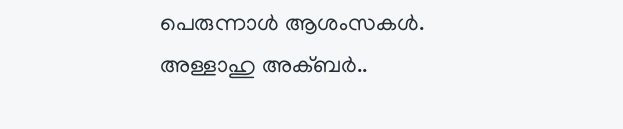പെരുന്നാള്‍ ആശംസകള്‍. അള്ളാഹു അക്ബര്‍..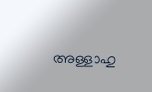അള്ളാഹു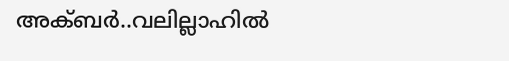അക്ബര്‍..വലില്ലാഹില്‍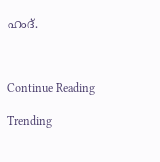ഹംദ്.



Continue Reading

Trending